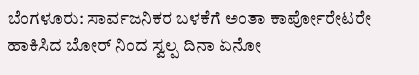ಬೆಂಗಳೂರು: ಸಾರ್ವಜನಿಕರ ಬಳಕೆಗೆ ಅಂತಾ ಕಾರ್ಪೋರೇಟರೇ ಹಾಕಿಸಿದ ಬೋರ್ ನಿಂದ ಸ್ವಲ್ಪ ದಿನಾ ಏನೋ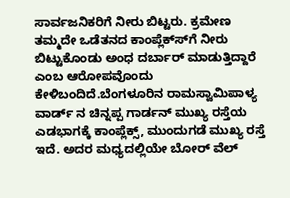ಸಾರ್ವಜನಿಕರಿಗೆ ನೀರು ಬಿಟ್ಟರು. ಕ್ರಮೇಣ ತಮ್ಮದೇ ಒಡೆತನದ ಕಾಂಪ್ಲೆಕ್ಸ್‍ಗೆ ನೀರು ಬಿಟ್ಟುಕೊಂಡು ಅಂಧ ದರ್ಬಾರ್ ಮಾಡುತ್ತಿದ್ದಾರೆ ಎಂಬ ಆರೋಪವೊಂದು ಕೇಳಿಬಂದಿದೆ.ಬೆಂಗಳೂರಿನ ರಾಮಸ್ವಾಮಿಪಾಳ್ಯ ವಾರ್ಡ್ ನ ಚಿನ್ನಪ್ಪ ಗಾರ್ಡನ್ ಮುಖ್ಯ ರಸ್ತೆಯ ಎಡಭಾಗಕ್ಕೆ ಕಾಂಪ್ಲೆಕ್ಸ್, ಮುಂದುಗಡೆ ಮುಖ್ಯ ರಸ್ತೆ ಇದೆ. ಅದರ ಮಧ್ಯದಲ್ಲಿಯೇ ಬೋರ್ ವೆಲ್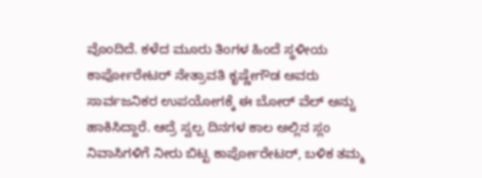ವೊಂದಿದೆ. ಕಳೆದ ಮೂರು ತಿಂಗಳ ಹಿಂದೆ ಸ್ಥಳೀಯ ಕಾರ್ಪೋರೇಟರ್ ನೇತ್ರಾವತಿ ಕೃಷ್ಣೇಗೌಡ ಅವರು ಸಾರ್ವಜನಿಕರ ಉಪಯೋಗಕ್ಕೆ ಈ ಬೋರ್ ವೆಲ್ ಅನ್ನು ಹಾಕಿಸಿದ್ದಾರೆ. ಆದ್ರೆ ಸ್ವಲ್ಪ ದಿನಗಳ ಕಾಲ ಅಲ್ಲಿನ ಸ್ಲಂ ನಿವಾಸಿಗಳಿಗೆ ನೀರು ಬಿಟ್ಟ ಕಾರ್ಪೋರೇಟರ್, ಬಳಿಕ ತಮ್ಮ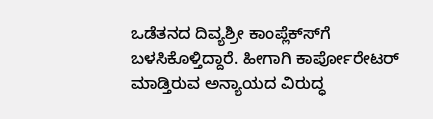ಒಡೆತನದ ದಿವ್ಯಶ್ರೀ ಕಾಂಪ್ಲೆಕ್ಸ್‍ಗೆ ಬಳಸಿಕೊಳ್ತಿದ್ದಾರೆ. ಹೀಗಾಗಿ ಕಾರ್ಪೋರೇಟರ್ ಮಾಡ್ತಿರುವ ಅನ್ಯಾಯದ ವಿರುದ್ಧ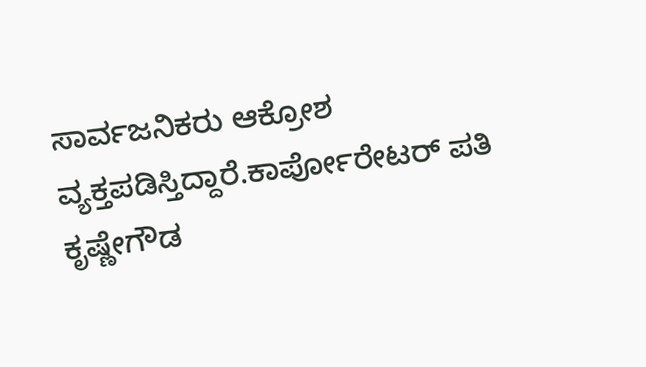ಸಾರ್ವಜನಿಕರು ಆಕ್ರೋಶ ವ್ಯಕ್ತಪಡಿಸ್ತಿದ್ದಾರೆ.ಕಾರ್ಪೋರೇಟರ್ ಪತಿ ಕೃಷ್ಣೇಗೌಡ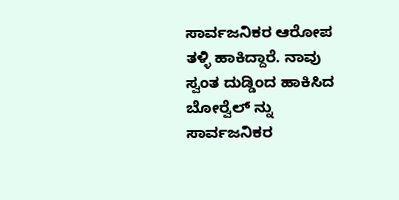ಸಾರ್ವಜನಿಕರ ಆರೋಪ ತಳ್ಳಿ ಹಾಕಿದ್ದಾರೆ. ನಾವು ಸ್ವಂತ ದುಡ್ಡಿಂದ ಹಾಕಿಸಿದ ಬೋರ್‍ವೆಲ್ ನ್ನು ಸಾರ್ವಜನಿಕರ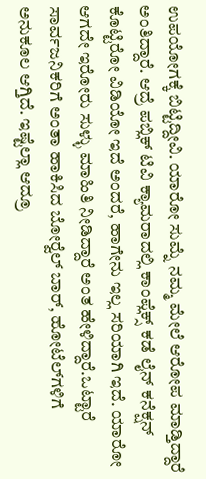ಉಪಯೋಗಕ್ಕೆ ಬಿಟ್ಟಿದ್ದೀವಿ. ಯಾರೋ ಸುಮ್ನೆ ನಮ್ಮ ಮೇಲೆ ಆರೋಪ ಮಾಡ್ತಿದ್ದಾರೆ ಅಂತಿದ್ದಾರೆ. ಆದ್ರೆ ಪಬ್ಲಿಕ್ ಟಿವಿ ಕ್ಯಾಮರಾದಲ್ಲಿ ಕಾಂಪ್ಲೆಕ್ಸ್ ಕಡೆ ಲೈನ್ ಕನೆಕ್ಷನ್ ಕೊಟ್ಟಿರೋ ವಿಡಿಯೋ ಇದೆ ಅಂದರೆ, ಹಾಗೇನು ಇಲ್ಲ ಸರಿಯಾಗಿ ಇದೆ. ಯಾರೋ ಆಗದೇ ಇರೋರು ಸುಳ್ಳು ಮಾಹಿತಿ ನೀಡಿದ್ದಾರೆ ಅಂತ ಹೇಳಿದ್ದಾರೆ.ಒಟ್ಟಾರೆ ಸಾರ್ವಜನಿಕರಿಗೆ ಅಂತಾ ಹಾಕಿಸಿದ ಬೋರ್‍ವೆಲ್ ಬಾರ್, ಹೋಟೆಲ್‍ಗಳಿಗೆ ಅನುಕೂಲ ಆಗ್ತಿದೆ. ಇಷ್ಟೆಲ್ಲಾ ಆದ್ರೂ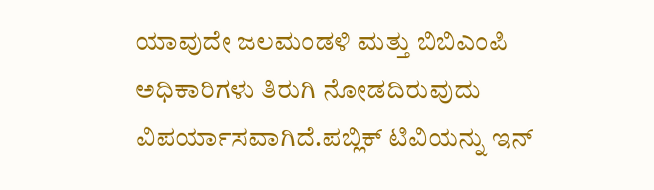ಯಾವುದೇ ಜಲಮಂಡಳಿ ಮತ್ತು ಬಿಬಿಎಂಪಿ ಅಧಿಕಾರಿಗಳು ತಿರುಗಿ ನೋಡದಿರುವುದು ವಿಪರ್ಯಾಸವಾಗಿದೆ.ಪಬ್ಲಿಕ್ ಟಿವಿಯನ್ನು ಇನ್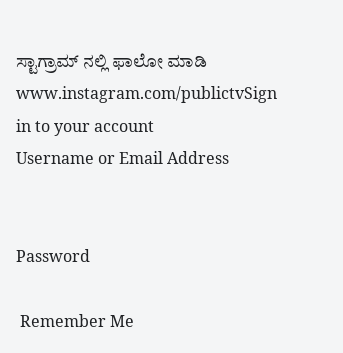ಸ್ಟಾಗ್ರಾಮ್ ನಲ್ಲಿ ಫಾಲೋ ಮಾಡಿ www.instagram.com/publictvSign in to your account
Username or Email Address


Password

 Remember Me